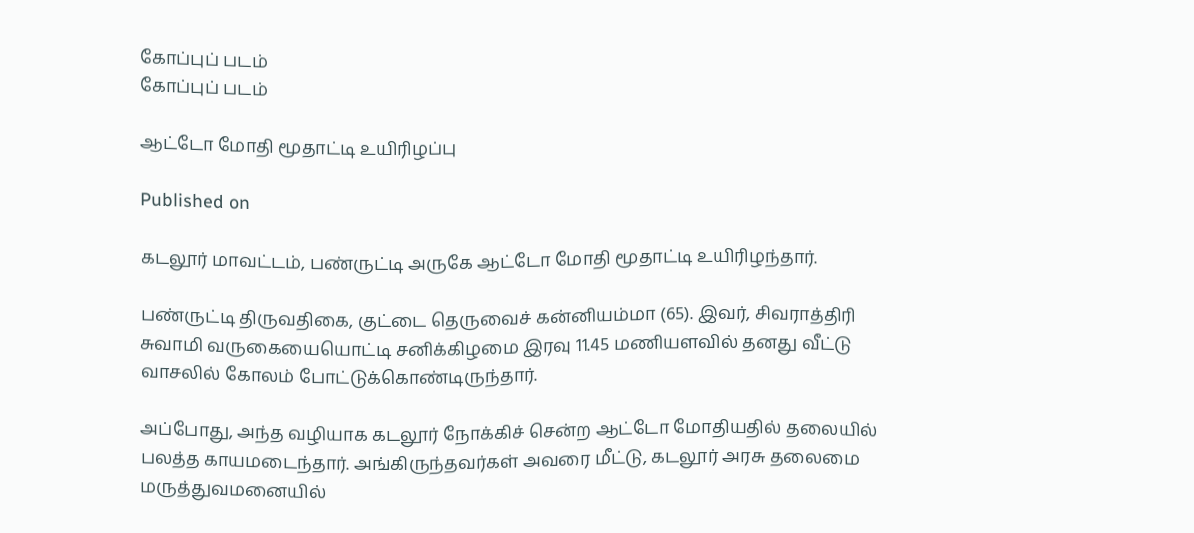கோப்புப் படம்
கோப்புப் படம்

ஆட்டோ மோதி மூதாட்டி உயிரிழப்பு

Published on

கடலூர் மாவட்டம், பண்ருட்டி அருகே ஆட்டோ மோதி மூதாட்டி உயிரிழந்தார்.

பண்ருட்டி திருவதிகை, குட்டை தெருவைச் கன்னியம்மா (65). இவர், சிவராத்திரி சுவாமி வருகையையொட்டி சனிக்கிழமை இரவு 11.45 மணியளவில் தனது வீட்டு வாசலில் கோலம் போட்டுக்கொண்டிருந்தார்.

அப்போது, அந்த வழியாக கடலூர் நோக்கிச் சென்ற ஆட்டோ மோதியதில் தலையில் பலத்த காயமடைந்தார். அங்கிருந்தவர்கள் அவரை மீட்டு, கடலூர் அரசு தலைமை மருத்துவமனையில்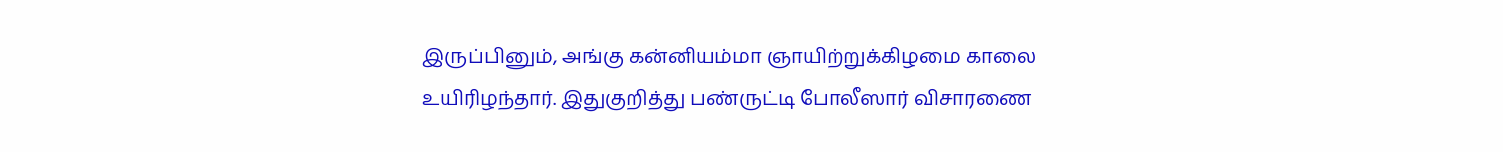இருப்பினும், அங்கு கன்னியம்மா ஞாயிற்றுக்கிழமை காலை உயிரிழந்தார். இதுகுறித்து பண்ருட்டி போலீஸார் விசாரணை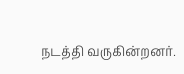நடத்தி வருகின்றனர்.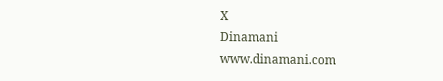X
Dinamani
www.dinamani.com